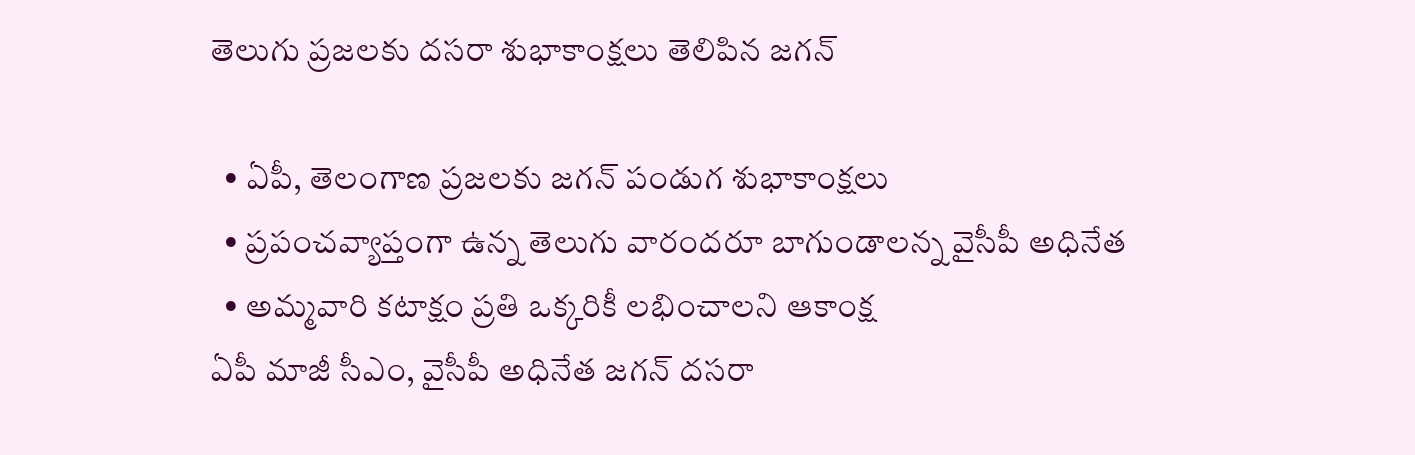తెలుగు ప్రజలకు దసరా శుభాకాంక్షలు తెలిపిన జగన్

  • ఏపీ, తెలంగాణ ప్రజలకు జగన్ పండుగ శుభాకాంక్షలు
  • ప్రపంచవ్యాప్తంగా ఉన్న తెలుగు వారందరూ బాగుండాలన్న వైసీపీ అధినేత
  • అమ్మవారి కటాక్షం ప్రతి ఒక్కరికీ లభించాలని ఆకాంక్ష
ఏపీ మాజీ సీఎం, వైసీపీ అధినేత జగన్ దసరా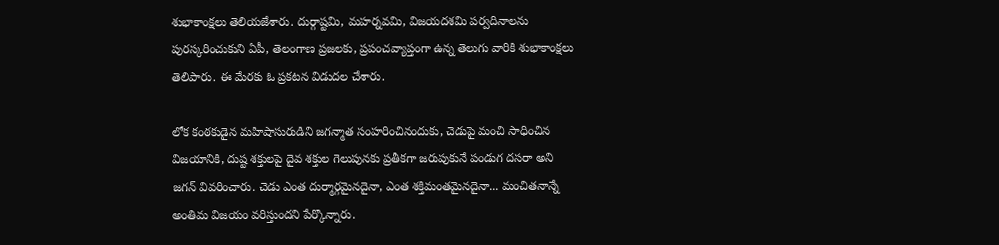శుభాకాంక్షలు తెలియజేశారు. దుర్గాష్టమి, మహర్నవమి, విజయదశమి పర్వదినాలను పురస్కరించుకుని ఏపీ, తెలంగాణ ప్రజలకు, ప్రపంచవ్యాప్తంగా ఉన్న తెలుగు వారికి శుభాకాంక్షలు తెలిపారు. ఈ మేరకు ఓ ప్రకటన విడుదల చేశారు.

లోక కంఠకుడైన మహిషాసురుడిని జగన్మాత సంహరించినందుకు, చెడుపై మంచి సాధించిన విజయానికి, దుష్ట శక్తులపై దైవ శక్తుల గెలుపునకు ప్రతీకగా జరుపుకునే పండుగ దసరా అని జగన్ వివరించారు. చెడు ఎంత దుర్మార్గమైనదైనా, ఎంత శక్తిమంతమైనదైనా... మంచితనాన్నే అంతిమ విజయం వరిస్తుందని పేర్కొన్నారు.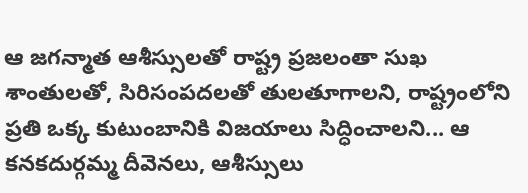ఆ జగన్మాత ఆశీస్సులతో రాష్ట్ర ప్రజలంతా సుఖ శాంతులతో, సిరిసంపదలతో తులతూగాలని, రాష్ట్రంలోని ప్రతి ఒక్క కుటుంబానికి విజయాలు సిద్ధించాలని... ఆ కనకదుర్గమ్మ దీవెనలు, ఆశీస్సులు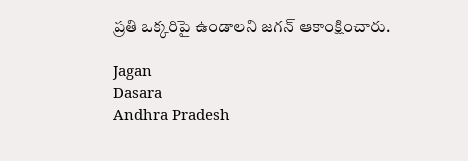ప్రతి ఒక్కరిపై ఉండాలని జగన్ ఆకాంక్షించారు.

Jagan
Dasara
Andhra Pradesh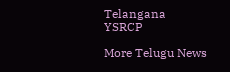Telangana
YSRCP

More Telugu News